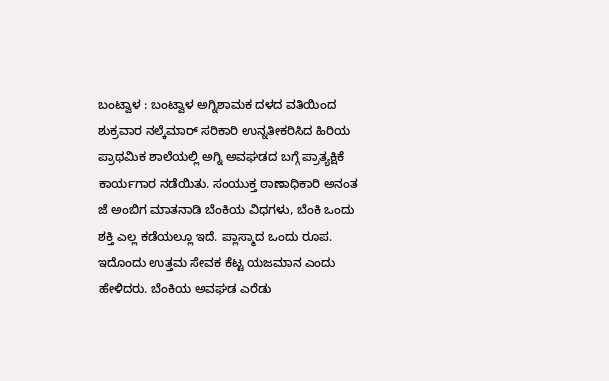ಬಂಟ್ವಾಳ : ಬಂಟ್ವಾಳ ಅಗ್ನಿಶಾಮಕ ದಳದ ವತಿಯಿಂದ ಶುಕ್ರವಾರ ನಲ್ಕೆಮಾರ್ ಸರಿಕಾರಿ ಉನ್ನತೀಕರಿಸಿದ ಹಿರಿಯ ಪ್ರಾಥಮಿಕ ಶಾಲೆಯಲ್ಲಿ ಅಗ್ನಿ ಅವಘಡದ ಬಗ್ಗೆ ಪ್ರಾತ್ಯಕ್ಷಿಕೆ ಕಾರ್ಯಗಾರ ನಡೆಯಿತು. ಸಂಯುಕ್ತ ಠಾಣಾಧಿಕಾರಿ ಅನಂತ ಜೆ ಅಂಬಿಗ ಮಾತನಾಡಿ ಬೆಂಕಿಯ ವಿಧಗಳು, ಬೆಂಕಿ ಒಂದು ಶಕ್ತಿ ಎಲ್ಲ ಕಡೆಯಲ್ಲೂ ಇದೆ. ಪ್ಲಾಸ್ಮಾದ ಒಂದು ರೂಪ. ಇದೊಂದು ಉತ್ತಮ ಸೇವಕ ಕೆಟ್ಟ ಯಜಮಾನ ಎಂದು ಹೇಳಿದರು. ಬೆಂಕಿಯ ಅವಘಡ ಎರೆಡು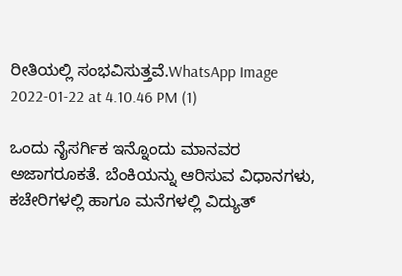ರೀತಿಯಲ್ಲಿ ಸಂಭವಿಸುತ್ತವೆ.WhatsApp Image 2022-01-22 at 4.10.46 PM (1)

ಒಂದು ನೈಸರ್ಗಿಕ ಇನ್ನೊಂದು ಮಾನವರ ಅಜಾಗರೂಕತೆ. ಬೆಂಕಿಯನ್ನು ಆರಿಸುವ ವಿಧಾನಗಳು, ಕಚೇರಿಗಳಲ್ಲಿ ಹಾಗೂ ಮನೆಗಳಲ್ಲಿ ವಿದ್ಯುತ್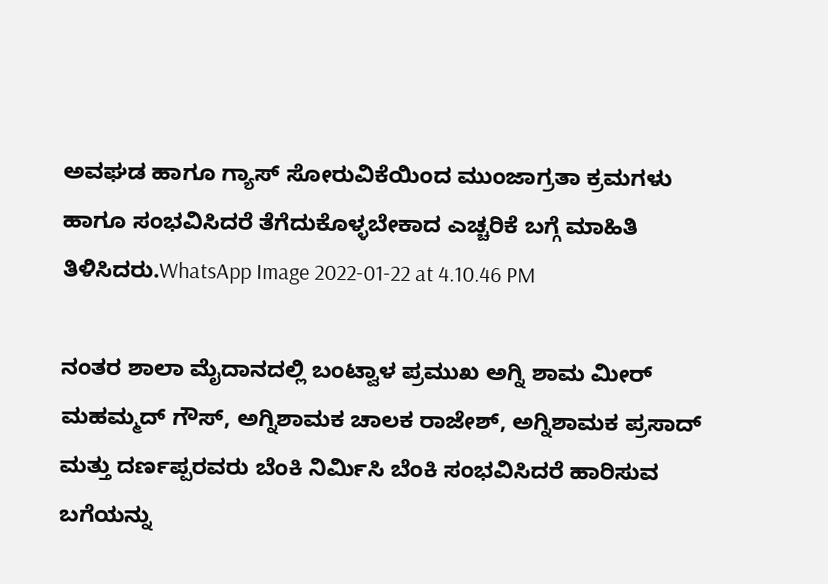ಅವಘಡ ಹಾಗೂ ಗ್ಯಾಸ್ ಸೋರುವಿಕೆಯಿಂದ ಮುಂಜಾಗ್ರತಾ ಕ್ರಮಗಳು ಹಾಗೂ ಸಂಭವಿಸಿದರೆ ತೆಗೆದುಕೊಳ್ಳಬೇಕಾದ ಎಚ್ಚರಿಕೆ ಬಗ್ಗೆ ಮಾಹಿತಿ ತಿಳಿಸಿದರು.WhatsApp Image 2022-01-22 at 4.10.46 PM

ನಂತರ ಶಾಲಾ ಮೈದಾನದಲ್ಲಿ ಬಂಟ್ವಾಳ ಪ್ರಮುಖ ಅಗ್ನಿ ಶಾಮ ಮೀರ್ ಮಹಮ್ಮದ್ ಗೌಸ್, ಅಗ್ನಿಶಾಮಕ ಚಾಲಕ ರಾಜೇಶ್, ಅಗ್ನಿಶಾಮಕ ಪ್ರಸಾದ್ ಮತ್ತು ದರ್ಣಪ್ಪರವರು ಬೆಂಕಿ ನಿರ್ಮಿಸಿ ಬೆಂಕಿ ಸಂಭವಿಸಿದರೆ ಹಾರಿಸುವ ಬಗೆಯನ್ನು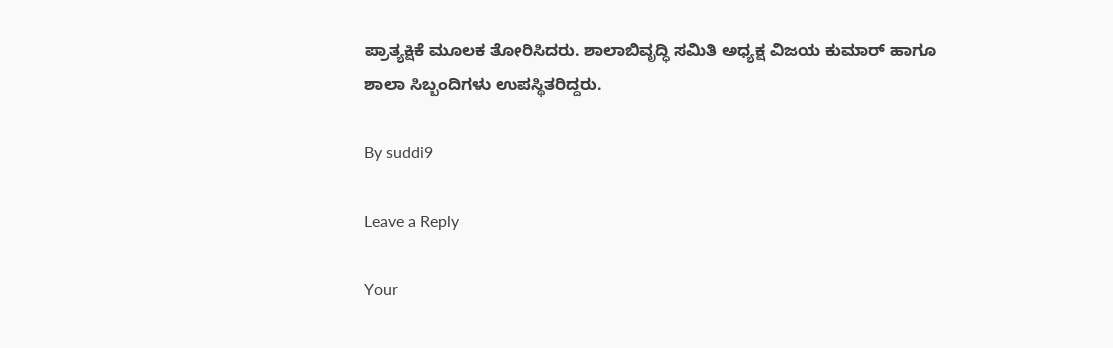ಪ್ರಾತ್ಯಕ್ಷಿಕೆ ಮೂಲಕ ತೋರಿಸಿದರು. ಶಾಲಾಬಿವೃದ್ಧಿ ಸಮಿತಿ ಅಧ್ಯಕ್ಷ ವಿಜಯ ಕುಮಾರ್ ಹಾಗೂ ಶಾಲಾ ಸಿಬ್ಬಂದಿಗಳು ಉಪಸ್ಥಿತರಿದ್ದರು.

By suddi9

Leave a Reply

Your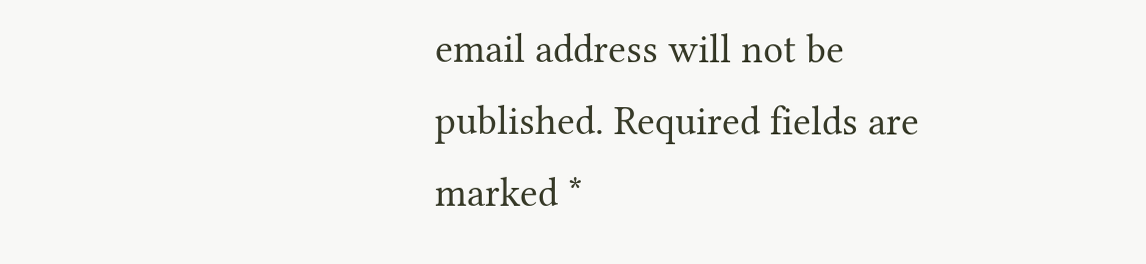email address will not be published. Required fields are marked *